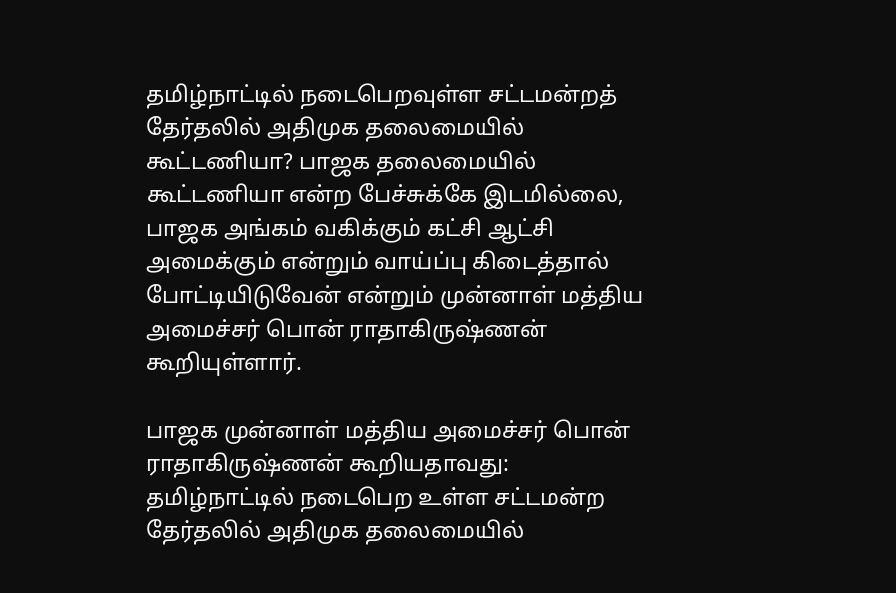தமிழ்நாட்டில் நடைபெறவுள்ள சட்டமன்றத் தேர்தலில் அதிமுக தலைமையில் கூட்டணியா? பாஜக தலைமையில் கூட்டணியா என்ற பேச்சுக்கே இடமில்லை, பாஜக அங்கம் வகிக்கும் கட்சி ஆட்சி அமைக்கும் என்றும் வாய்ப்பு கிடைத்தால் போட்டியிடுவேன் என்றும் முன்னாள் மத்திய அமைச்சர் பொன் ராதாகிருஷ்ணன் கூறியுள்ளார்.

பாஜக முன்னாள் மத்திய அமைச்சர் பொன் ராதாகிருஷ்ணன் கூறியதாவது: தமிழ்நாட்டில் நடைபெற உள்ள சட்டமன்ற தேர்தலில் அதிமுக தலைமையில்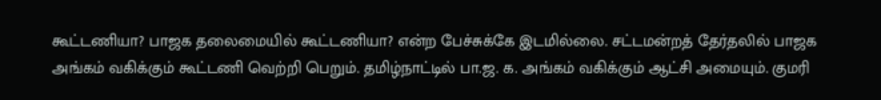கூட்டணியா? பாஜக தலைமையில் கூட்டணியா? என்ற பேச்சுக்கே இடமில்லை. சட்டமன்றத் தேர்தலில் பாஜக அங்கம் வகிக்கும் கூட்டணி வெற்றி பெறும். தமிழ்நாட்டில் பா.ஜ. க. அங்கம் வகிக்கும் ஆட்சி அமையும். குமரி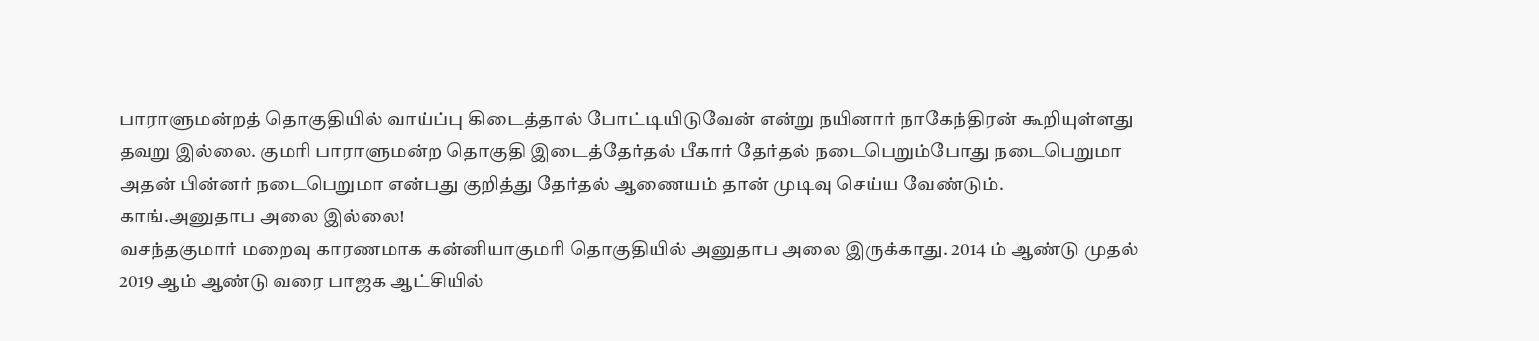பாராளுமன்றத் தொகுதியில் வாய்ப்பு கிடைத்தால் போட்டியிடுவேன் என்று நயினார் நாகேந்திரன் கூறியுள்ளது தவறு இல்லை. குமரி பாராளுமன்ற தொகுதி இடைத்தேர்தல் பீகார் தேர்தல் நடைபெறும்போது நடைபெறுமா அதன் பின்னர் நடைபெறுமா என்பது குறித்து தேர்தல் ஆணையம் தான் முடிவு செய்ய வேண்டும்.
காங்.அனுதாப அலை இல்லை!
வசந்தகுமார் மறைவு காரணமாக கன்னியாகுமரி தொகுதியில் அனுதாப அலை இருக்காது. 2014 ம் ஆண்டு முதல் 2019 ஆம் ஆண்டு வரை பாஜக ஆட்சியில்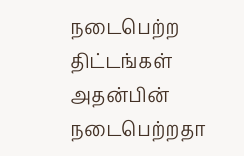நடைபெற்ற திட்டங்கள் அதன்பின் நடைபெற்றதா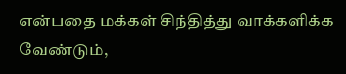என்பதை மக்கள் சிந்தித்து வாக்களிக்க வேண்டும்,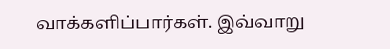வாக்களிப்பார்கள். இவ்வாறு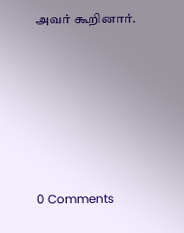அவர் கூறினார்.






0 Comments